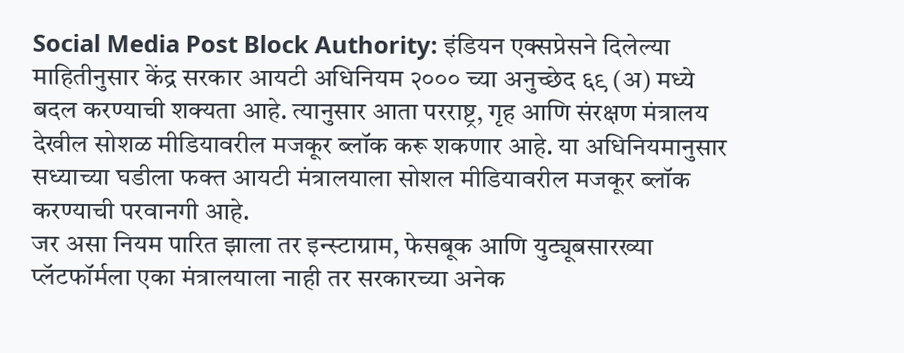Social Media Post Block Authority: इंडियन एक्सप्रेसने दिलेल्या माहितीनुसार केंद्र सरकार आयटी अधिनियम २००० च्या अनुच्छेद ६९ (अ) मध्ये बदल करण्याची शक्यता आहे. त्यानुसार आता परराष्ट्र, गृह आणि संरक्षण मंत्रालय देखील सोशळ मीडियावरील मजकूर ब्लॉक करू शकणार आहे. या अधिनियमानुसार सध्याच्या घडीला फक्त आयटी मंत्रालयाला सोशल मीडियावरील मजकूर ब्लॉक करण्याची परवानगी आहे.
जर असा नियम पारित झाला तर इन्स्टाग्राम, फेसबूक आणि युट्यूबसारख्या प्लॅटफॉर्मला एका मंत्रालयाला नाही तर सरकारच्या अनेक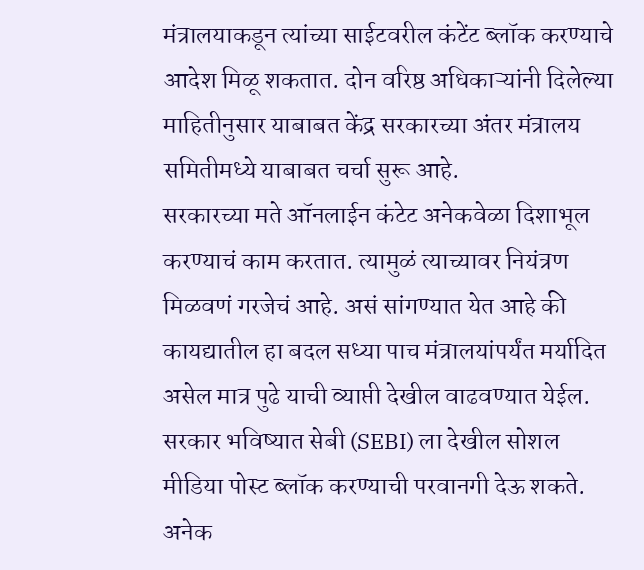मंत्रालयाकडून त्यांच्या साईटवरील कंटेंट ब्लॉक करण्याचे आदेश मिळू शकतात. दोन वरिष्ठ अधिकाऱ्यांनी दिलेल्या माहितीनुसार याबाबत केंद्र सरकारच्या अंतर मंत्रालय समितीमध्ये याबाबत चर्चा सुरू आहे.
सरकारच्या मते ऑनलाईन कंटेट अनेकवेळा दिशाभूल करण्याचं काम करतात. त्यामुळं त्याच्यावर नियंत्रण मिळवणं गरजेचं आहे. असं सांगण्यात येत आहे की कायद्यातील हा बदल सध्या पाच मंत्रालयांपर्यंत मर्यादित असेल मात्र पुढे याची व्याप्ती देखील वाढवण्यात येईल.
सरकार भविष्यात सेबी (SEBI) ला देखील सोशल मीडिया पोस्ट ब्लॉक करण्याची परवानगी देऊ शकते. अनेक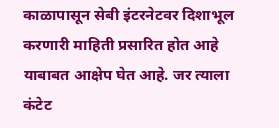काळापासून सेबी इंटरनेटवर दिशाभूल करणारी माहिती प्रसारित होत आहे याबाबत आक्षेप घेत आहे. जर त्याला कंटेट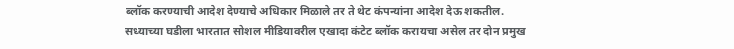ब्लॉक करण्याची आदेश देण्याचे अधिकार मिळाले तर ते थेट कंपन्यांना आदेश देऊ शकतील.
सध्याच्या घडीला भारतात सोशल मीडियावरील एखादा कंटेट ब्लॉक करायचा असेल तर दोन प्रमुख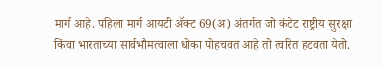मार्ग आहे. पहिला मार्ग आयटी ॲक्ट 69(अ) अंतर्गत जो कंटेट राष्ट्रीय सुरक्षा किंवा भारताच्या सार्वभौमत्वाला धोका पोहचवत आहे तो त्वरित हटवता येतो.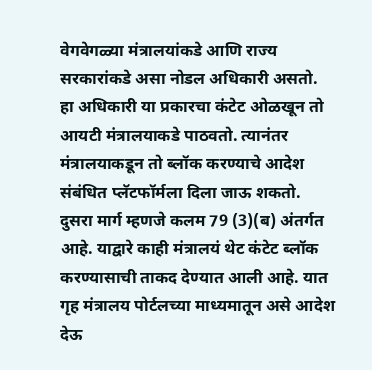वेगवेगळ्या मंत्रालयांकडे आणि राज्य सरकारांकडे असा नोडल अधिकारी असतो. हा अधिकारी या प्रकारचा कंटेट ओळखून तो आयटी मंत्रालयाकडे पाठवतो. त्यानंतर मंत्रालयाकडून तो ब्लॉक करण्याचे आदेश संबंधित प्लॅटफॉर्मला दिला जाऊ शकतो.
दुसरा मार्ग म्हणजे कलम 79 (3)(ब) अंतर्गत आहे. याद्वारे काही मंत्रालयं थेट कंटेट ब्लॉक करण्यासाची ताकद देण्यात आली आहे. यात गृह मंत्रालय पोर्टलच्या माध्यमातून असे आदेश देऊ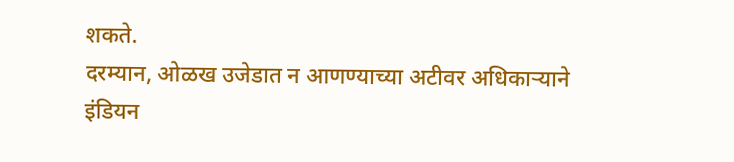शकते.
दरम्यान, ओळख उजेडात न आणण्याच्या अटीवर अधिकाऱ्याने इंडियन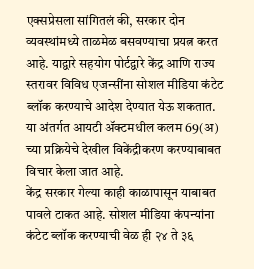एक्सप्रेसला सांगितलं की, सरकार दोन व्यवस्थांमध्ये ताळमेळ बसवण्याचा प्रयत्न करत आहे. याद्वारे सहयोग पोर्टद्वारे केंद्र आणि राज्य स्तरावर विविध एजन्सींना सोशल मीडिया कंटेट ब्लॉक करण्याचे आदेश देण्यात येऊ शकतात. या अंतर्गत आयटी ॲक्टमधील कलम 69(अ) च्या प्रक्रियेचे देखील विकेंद्रीकरण करण्याबाबत विचार केला जात आहे.
केंद्र सरकार गेल्या काही काळापासून याबाबत पावले टाकत आहे. सोशल मीडिया कंपन्यांना कंटेट ब्लॉक करण्याची वेळ ही २४ ते ३६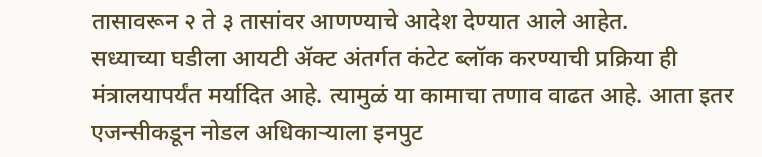तासावरून २ ते ३ तासांवर आणण्याचे आदेश देण्यात आले आहेत.
सध्याच्या घडीला आयटी ॲक्ट अंतर्गत कंटेट ब्लॉक करण्याची प्रक्रिया ही मंत्रालयापर्यंत मर्यादित आहे. त्यामुळं या कामाचा तणाव वाढत आहे. आता इतर एजन्सीकडून नोडल अधिकाऱ्याला इनपुट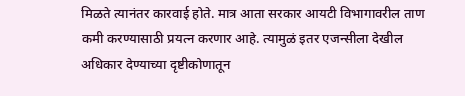मिळते त्यानंतर कारवाई होते. मात्र आता सरकार आयटी विभागावरील ताण कमी करण्यासाठी प्रयत्न करणार आहे. त्यामुळं इतर एजन्सीला देखील अधिकार देण्याच्या दृष्टीकोणातून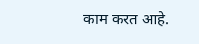काम करत आहे.